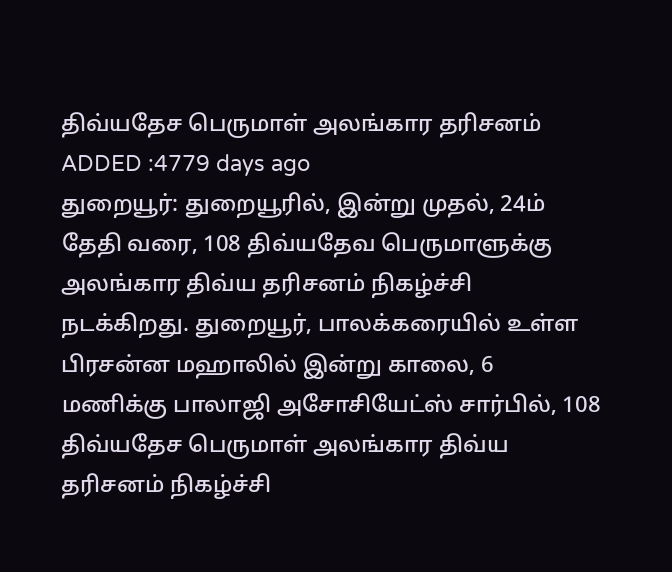திவ்யதேச பெருமாள் அலங்கார தரிசனம்
ADDED :4779 days ago
துறையூர்: துறையூரில், இன்று முதல், 24ம் தேதி வரை, 108 திவ்யதேவ பெருமாளுக்கு அலங்கார திவ்ய தரிசனம் நிகழ்ச்சி நடக்கிறது. துறையூர், பாலக்கரையில் உள்ள பிரசன்ன மஹாலில் இன்று காலை, 6 மணிக்கு பாலாஜி அசோசியேட்ஸ் சார்பில், 108 திவ்யதேச பெருமாள் அலங்கார திவ்ய தரிசனம் நிகழ்ச்சி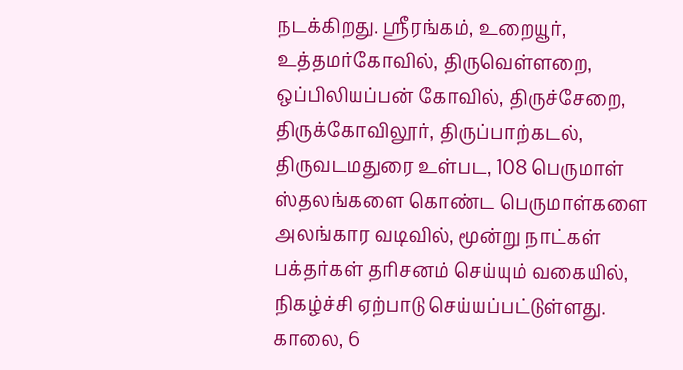நடக்கிறது. ஸ்ரீரங்கம், உறையூர், உத்தமர்கோவில், திருவெள்ளறை, ஒப்பிலியப்பன் கோவில், திருச்சேறை, திருக்கோவிலூர், திருப்பாற்கடல், திருவடமதுரை உள்பட, 108 பெருமாள் ஸ்தலங்களை கொண்ட பெருமாள்களை அலங்கார வடிவில், மூன்று நாட்கள் பக்தர்கள் தரிசனம் செய்யும் வகையில், நிகழ்ச்சி ஏற்பாடு செய்யப்பட்டுள்ளது. காலை, 6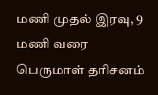மணி முதல் இரவு, 9 மணி வரை பெருமாள் தரிசனம்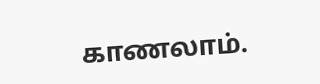காணலாம்.